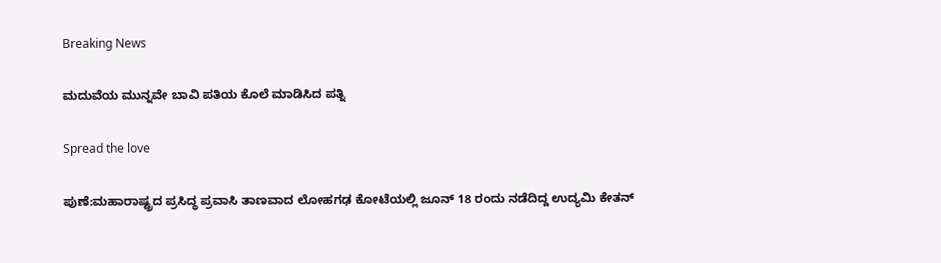Breaking News

ಮದುವೆಯ ಮುನ್ನವೇ ಬಾವಿ ಪತಿಯ ಕೊಲೆ ಮಾಡಿಸಿದ ಪತ್ನಿ

Spread the love

ಪುಣೆ:ಮಹಾರಾಷ್ಟ್ರದ ಪ್ರಸಿದ್ಧ ಪ್ರವಾಸಿ ತಾಣವಾದ ಲೋಹಗಢ ಕೋಟೆಯಲ್ಲಿ ಜೂನ್ 18 ರಂದು ನಡೆದಿದ್ದ ಉದ್ಯಮಿ ಕೇತನ್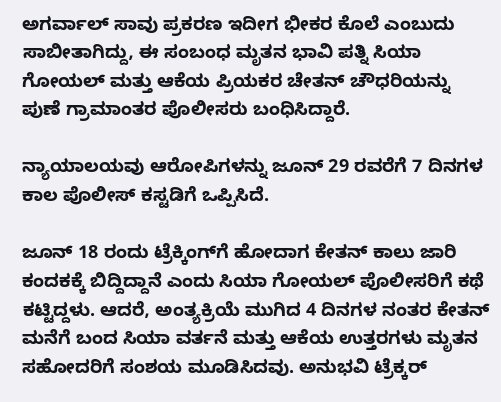ಅಗರ್ವಾಲ್ ಸಾವು ಪ್ರಕರಣ ಇದೀಗ ಭೀಕರ ಕೊಲೆ ಎಂಬುದು ಸಾಬೀತಾಗಿದ್ದು, ಈ ಸಂಬಂಧ ಮೃತನ ಭಾವಿ ಪತ್ನಿ ಸಿಯಾ ಗೋಯಲ್ ಮತ್ತು ಆಕೆಯ ಪ್ರಿಯಕರ ಚೇತನ್ ಚೌಧರಿಯನ್ನು ಪುಣೆ ಗ್ರಾಮಾಂತರ ಪೊಲೀಸರು ಬಂಧಿಸಿದ್ದಾರೆ.

ನ್ಯಾಯಾಲಯವು ಆರೋಪಿಗಳನ್ನು ಜೂನ್ 29 ರವರೆಗೆ 7 ದಿನಗಳ ಕಾಲ ಪೊಲೀಸ್ ಕಸ್ಟಡಿಗೆ ಒಪ್ಪಿಸಿದೆ.

ಜೂನ್ 18 ರಂದು ಟ್ರೆಕ್ಕಿಂಗ್‌ಗೆ ಹೋದಾಗ ಕೇತನ್ ಕಾಲು ಜಾರಿ ಕಂದಕಕ್ಕೆ ಬಿದ್ದಿದ್ದಾನೆ ಎಂದು ಸಿಯಾ ಗೋಯಲ್ ಪೊಲೀಸರಿಗೆ ಕಥೆ ಕಟ್ಟಿದ್ದಳು. ಆದರೆ, ಅಂತ್ಯಕ್ರಿಯೆ ಮುಗಿದ 4 ದಿನಗಳ ನಂತರ ಕೇತನ್ ಮನೆಗೆ ಬಂದ ಸಿಯಾ ವರ್ತನೆ ಮತ್ತು ಆಕೆಯ ಉತ್ತರಗಳು ಮೃತನ ಸಹೋದರಿಗೆ ಸಂಶಯ ಮೂಡಿಸಿದವು. ಅನುಭವಿ ಟ್ರೆಕ್ಕರ್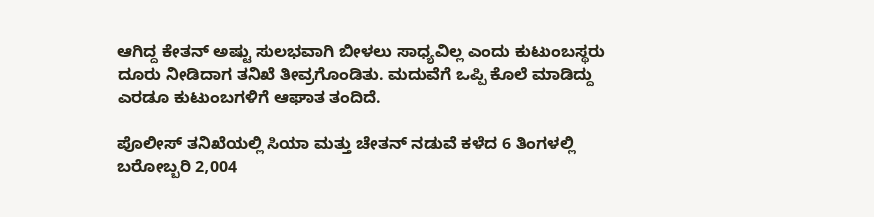ಆಗಿದ್ದ ಕೇತನ್ ಅಷ್ಟು ಸುಲಭವಾಗಿ ಬೀಳಲು ಸಾಧ್ಯವಿಲ್ಲ ಎಂದು ಕುಟುಂಬಸ್ಥರು ದೂರು ನೀಡಿದಾಗ ತನಿಖೆ ತೀವ್ರಗೊಂಡಿತು. ಮದುವೆಗೆ ಒಪ್ಪಿ ಕೊಲೆ ಮಾಡಿದ್ದು ಎರಡೂ ಕುಟುಂಬಗಳಿಗೆ ಆಘಾತ ತಂದಿದೆ.

ಪೊಲೀಸ್ ತನಿಖೆಯಲ್ಲಿ ಸಿಯಾ ಮತ್ತು ಚೇತನ್ ನಡುವೆ ಕಳೆದ 6 ತಿಂಗಳಲ್ಲಿ ಬರೋಬ್ಬರಿ 2,004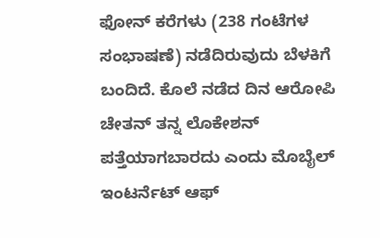ಫೋನ್ ಕರೆಗಳು (238 ಗಂಟೆಗಳ ಸಂಭಾಷಣೆ) ನಡೆದಿರುವುದು ಬೆಳಕಿಗೆ ಬಂದಿದೆ. ಕೊಲೆ ನಡೆದ ದಿನ ಆರೋಪಿ ಚೇತನ್ ತನ್ನ ಲೊಕೇಶನ್ ಪತ್ತೆಯಾಗಬಾರದು ಎಂದು ಮೊಬೈಲ್ ಇಂಟರ್ನೆಟ್ ಆಫ್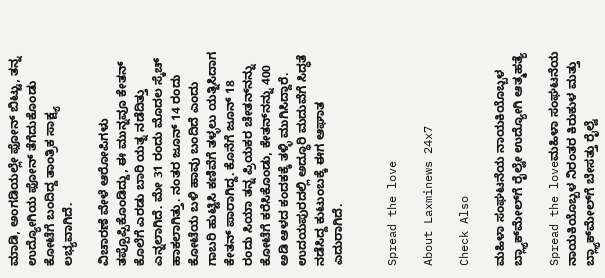ಮಾಡಿ, ಅಂಗಡಿಯಲ್ಲೇ ಫೋನ್ ಬಿಟ್ಟು, ತನ್ನ ಉದ್ಯೋಗಿಯ ಫೋನ್ ತೆಗೆದುಕೊಂಡು ಕೋಟೆಗೆ ಬಂದಿದ್ದ ತಾಂತ್ರಿಕ ಸಾಕ್ಷ್ಯ ಲಭ್ಯವಾಗಿದೆ.

ವಿಚಾರಣೆ ವೇಳೆ ಆರೋಪಿಗಳು ತಪ್ಪೊಪ್ಪಿಕೊಂಡಿದ್ದು, ಈ ಮುನ್ನವೂ ಕೇತನ್ ಕೊಲೆಗೆ ಎರಡು ಬಾರಿ ಯತ್ನ ನಡೆದಿತ್ತು ಎನ್ನಲಾಗಿದೆ. ಮೇ 31 ರಂದು ಮೊದಲ ಸ್ಕೆಚ್ ಹಾಕಲಾಗಿತ್ತು. ನಂತರ ಜೂನ್ 14 ರಂದು ಕೋಟೆಯ ಬಳಿ ಹಾವು ಬಂದಿದೆ ಎಂದು ಗಾಬರಿ ಹುಟ್ಟಿಸಿ ಕಣಿವೆಗೆ ತಳ್ಳಲು ಯತ್ನಿಸಿದಾಗ ಕೇತನ್ ಪಾರಾಗಿದ್ದ. ಕೊನೆಗೆ ಜೂನ್ 18 ರಂದು ಸಿಯಾ ತನ್ನ ಪ್ರಿಯಕರ ಚೇತನ್‌ನನ್ನು ಕೋಟೆಗೆ ಕರೆಸಿಕೊಂಡು, ಕೇತನ್‌ನನ್ನು 400 ಅಡಿ ಆಳದ ಕಂದಕಕ್ಕೆ ತಳ್ಳಿ ಮುಗಿಸಿದ್ದಾರೆ. ಉದಯಪುರದಲ್ಲಿ ಅದ್ಧೂರಿ ಮದುವೆಗೆ ಸಿದ್ಧತೆ ನಡೆಸಿದ್ದ ಕುಟುಂಬಕ್ಕೆ ಈಗ ಆಘಾತ ಎದುರಾಗಿದೆ.


Spread the love

About Laxminews 24x7

Check Also

ಮಹಿಳಾ ಸಂಘಟನೆಯ ನಾಯಕಿಯೊಬ್ಬಳ ಬ್ಲ್ಯಾಕ್‌ಮೇಲ್‌ಗೆ ರೈಲ್ವೇ ಉದ್ಯೋಗಿ ಆತ್ಮಹತ್ಯೆ

Spread the loveಮಹಿಳಾ ಸಂಘಟನೆಯ ನಾಯಕಿಯೊಬ್ಬಳ ನಿರಂತರ ಕಿರುಕುಳ ಮತ್ತು ಬ್ಲ್ಯಾಕ್‌ಮೇಲ್‌ಗೆ ಬೇಸತ್ತು ರೈಲ್ವೆ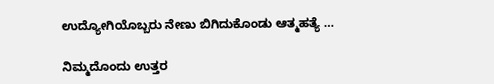ಉದ್ಯೋಗಿಯೊಬ್ಬರು ನೇಣು ಬಿಗಿದುಕೊಂಡು ಆತ್ಮಹತ್ಯೆ …

ನಿಮ್ಮದೊಂದು ಉತ್ತರ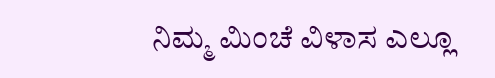ನಿಮ್ಮ ಮಿಂಚೆ ವಿಳಾಸ ಎಲ್ಲೂ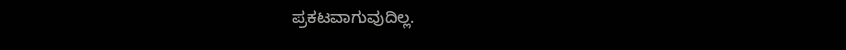ಪ್ರಕಟವಾಗುವುದಿಲ್ಲ.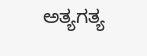ಅತ್ಯಗತ್ಯ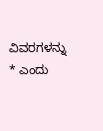ವಿವರಗಳನ್ನು * ಎಂದು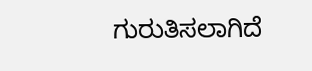ಗುರುತಿಸಲಾಗಿದೆ